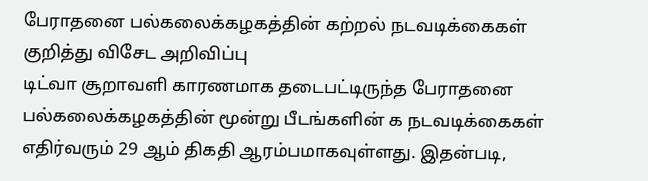பேராதனை பல்கலைக்கழகத்தின் கற்றல் நடவடிக்கைகள் குறித்து விசேட அறிவிப்பு
டிட்வா சூறாவளி காரணமாக தடைபட்டிருந்த பேராதனை பல்கலைக்கழகத்தின் மூன்று பீடங்களின் க நடவடிக்கைகள் எதிர்வரும் 29 ஆம் திகதி ஆரம்பமாகவுள்ளது. இதன்படி,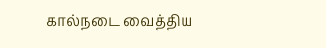கால்நடை வைத்திய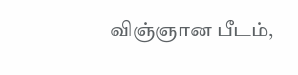விஞ்ஞான பீடம்,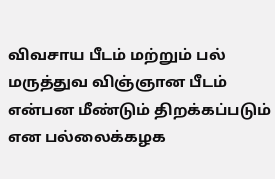விவசாய பீடம் மற்றும் பல் மருத்துவ விஞ்ஞான பீடம் என்பன மீண்டும் திறக்கப்படும் என பல்லைக்கழக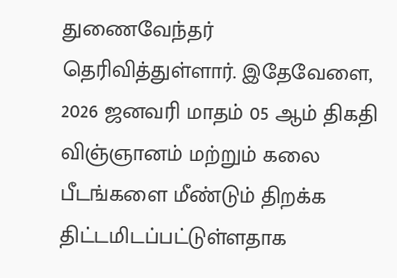துணைவேந்தர் தெரிவித்துள்ளார். இதேவேளை, 2026 ஜனவரி மாதம் 05 ஆம் திகதி விஞ்ஞானம் மற்றும் கலை பீடங்களை மீண்டும் திறக்க திட்டமிடப்பட்டுள்ளதாக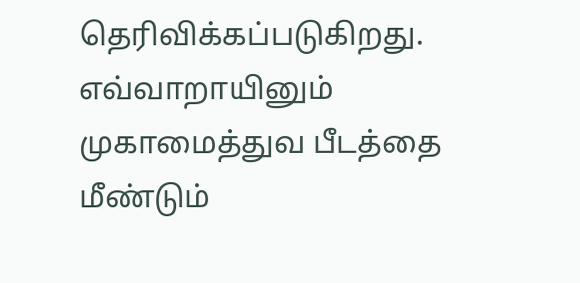தெரிவிக்கப்படுகிறது. எவ்வாறாயினும் முகாமைத்துவ பீடத்தை மீண்டும்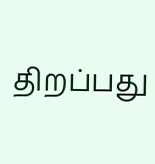திறப்பது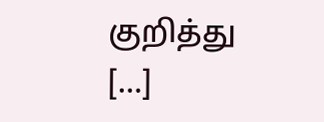குறித்து […]